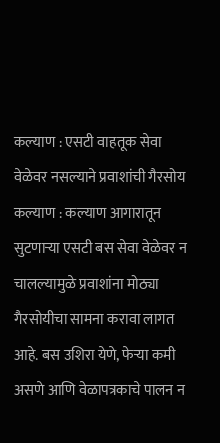कल्याण : एसटी वाहतूक सेवा वेळेवर नसल्याने प्रवाशांची गैरसोय
कल्याण : कल्याण आगारातून सुटणाऱ्या एसटी बस सेवा वेळेवर न चालल्यामुळे प्रवाशांना मोठ्या गैरसोयीचा सामना करावा लागत आहे. बस उशिरा येणे, फेऱ्या कमी असणे आणि वेळापत्रकाचे पालन न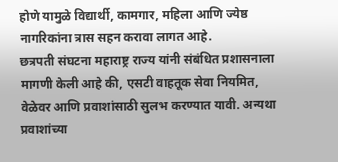होणे यामुळे विद्यार्थी, कामगार, महिला आणि ज्येष्ठ नागरिकांना त्रास सहन करावा लागत आहे.
छत्रपती संघटना महाराष्ट्र राज्य यांनी संबंधित प्रशासनाला मागणी केली आहे की, एसटी वाहतूक सेवा नियमित, वेळेवर आणि प्रवाशांसाठी सुलभ करण्यात यावी. अन्यथा प्रवाशांच्या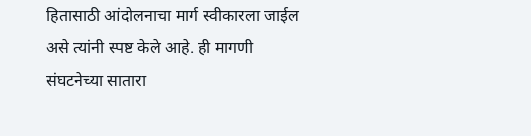हितासाठी आंदोलनाचा मार्ग स्वीकारला जाईल असे त्यांनी स्पष्ट केले आहे. ही मागणी संघटनेच्या सातारा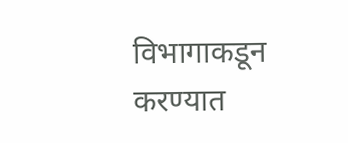विभागाकडून करण्यात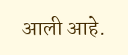आली आहे.